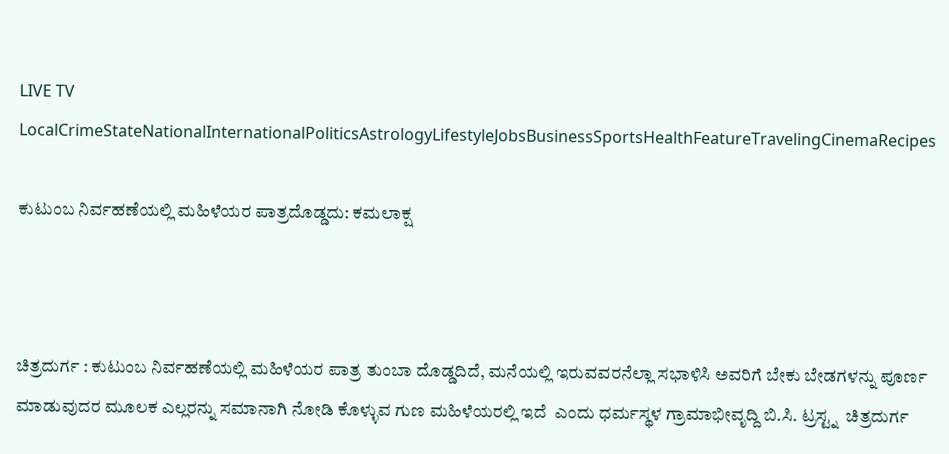LIVE TV LocalCrimeStateNationalInternationalPoliticsAstrologyLifestyleJobsBusinessSportsHealthFeatureTravelingCinemaRecipes

ಕುಟುಂಬ ನಿರ್ವಹಣೆಯಲ್ಲಿ ಮಹಿಳೆಯರ ಪಾತ್ರದೊಡ್ಡದು: ಕಮಲಾಕ್ಷ



ಚಿತ್ರದುರ್ಗ : ಕುಟುಂಬ ನಿರ್ವಹಣೆಯಲ್ಲಿ ಮಹಿಳೆಯರ ಪಾತ್ರ ತುಂಬಾ ದೊಡ್ಡದಿದೆ, ಮನೆಯಲ್ಲಿ ಇರುವವರನೆಲ್ಲಾ ಸಭಾಳಿಸಿ ಅವರಿಗೆ ಬೇಕು ಬೇಡಗಳನ್ನು ಪೂರ್ಣ ಮಾಡುವುದರ ಮೂಲಕ ಎಲ್ಲರನ್ನು ಸಮಾನಾಗಿ ನೋಡಿ ಕೊಳ್ಳುವ ಗುಣ ಮಹಿಳೆಯರಲ್ಲಿ ಇದೆ  ಎಂದು ಧರ್ಮಸ್ಥಳ ಗ್ರಾಮಾಭೀವೃದ್ದಿ ಬಿ.ಸಿ. ಟ್ರಸ್ಟ್ನ  ಚಿತ್ರದುರ್ಗ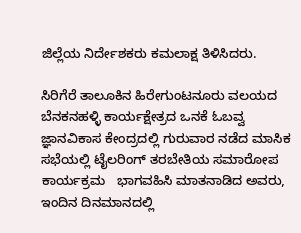ಜಿಲ್ಲೆಯ ನಿರ್ದೇಶಕರು ಕಮಲಾಕ್ಷ ತಿಳಿಸಿದರು.

ಸಿರಿಗೆರೆ ತಾಲೂಕಿನ ಹಿರೇಗುಂಟನೂರು ವಲಯದ ಬೆನಕನಹಳ್ಳಿ ಕಾರ್ಯಕ್ಷೇತ್ರದ ಒನಕೆ ಓಬವ್ವ ಜ್ಞಾನವಿಕಾಸ ಕೇಂದ್ರದಲ್ಲಿ ಗುರುವಾರ ನಡೆದ ಮಾಸಿಕ ಸಭೆಯಲ್ಲಿ ಟೈಲರಿಂಗ್ ತರಬೇತಿಯ ಸಮಾರೋಪ ಕಾರ್ಯಕ್ರಮ   ಭಾಗವಹಿಸಿ ಮಾತನಾಡಿದ ಅವರು, ಇಂದಿನ ದಿನಮಾನದಲ್ಲಿ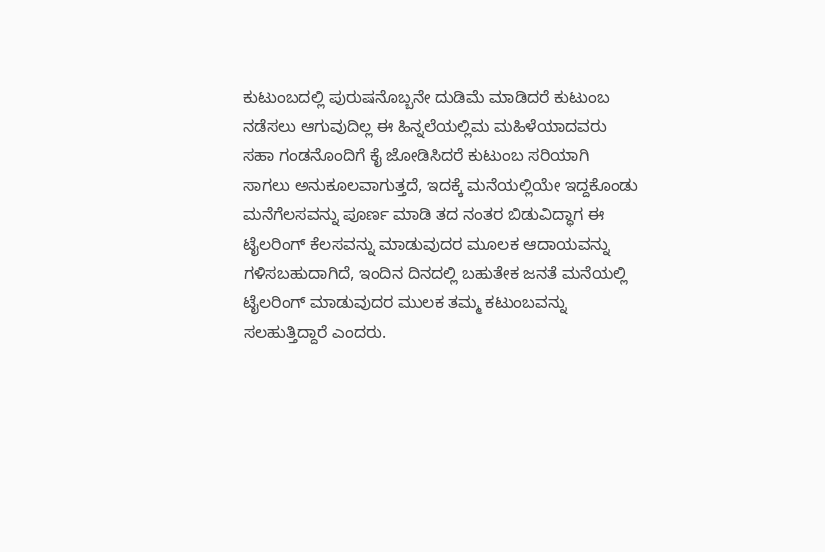ಕುಟುಂಬದಲ್ಲಿ ಪುರುಷನೊಬ್ಬನೇ ದುಡಿಮೆ ಮಾಡಿದರೆ ಕುಟುಂಬ ನಡೆಸಲು ಆಗುವುದಿಲ್ಲ ಈ ಹಿನ್ನಲೆಯಲ್ಲಿಮ ಮಹಿಳೆಯಾದವರು ಸಹಾ ಗಂಡನೊಂದಿಗೆ ಕೈ ಜೋಡಿಸಿದರೆ ಕುಟುಂಬ ಸರಿಯಾಗಿ ಸಾಗಲು ಅನುಕೂಲವಾಗುತ್ತದೆ, ಇದಕ್ಕೆ ಮನೆಯಲ್ಲಿಯೇ ಇದ್ದಕೊಂಡು ಮನೆಗೆಲಸವನ್ನು ಪೂರ್ಣ ಮಾಡಿ ತದ ನಂತರ ಬಿಡುವಿದ್ಧಾಗ ಈ ಟೈಲರಿಂಗ್ ಕೆಲಸವನ್ನು ಮಾಡುವುದರ ಮೂಲಕ ಆದಾಯವನ್ನು ಗಳಿಸಬಹುದಾಗಿದೆ, ಇಂದಿನ ದಿನದಲ್ಲಿ ಬಹುತೇಕ ಜನತೆ ಮನೆಯಲ್ಲಿ ಟೈಲರಿಂಗ್ ಮಾಡುವುದರ ಮುಲಕ ತಮ್ಮ ಕಟುಂಬವನ್ನು ಸಲಹುತ್ತಿದ್ದಾರೆ ಎಂದರು.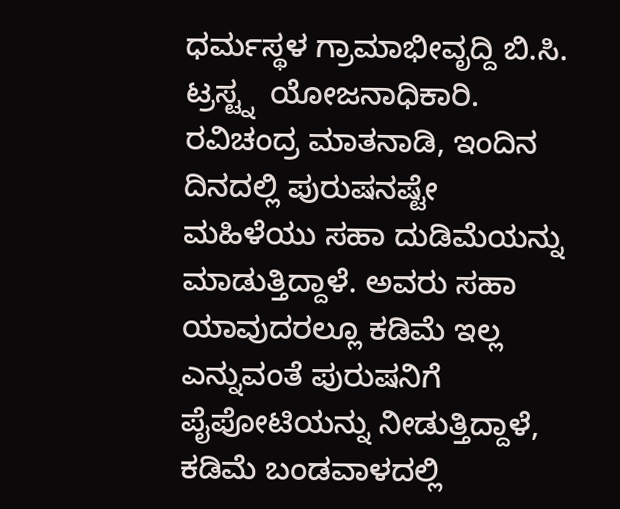ಧರ್ಮಸ್ಥಳ ಗ್ರಾಮಾಭೀವೃದ್ದಿ ಬಿ.ಸಿ. ಟ್ರಸ್ಟ್ನ  ಯೋಜನಾಧಿಕಾರಿ. ರವಿಚಂದ್ರ ಮಾತನಾಡಿ, ಇಂದಿನ ದಿನದಲ್ಲಿ ಪುರುಷನಷ್ಟೇ ಮಹಿಳೆಯು ಸಹಾ ದುಡಿಮೆಯನ್ನು ಮಾಡುತ್ತಿದ್ದಾಳೆ. ಅವರು ಸಹಾ ಯಾವುದರಲ್ಲೂ ಕಡಿಮೆ ಇಲ್ಲ ಎನ್ನುವಂತೆ ಪುರುಷನಿಗೆ ಪೈಪೋಟಿಯನ್ನು ನೀಡುತ್ತಿದ್ದಾಳೆ, ಕಡಿಮೆ ಬಂಡವಾಳದಲ್ಲಿ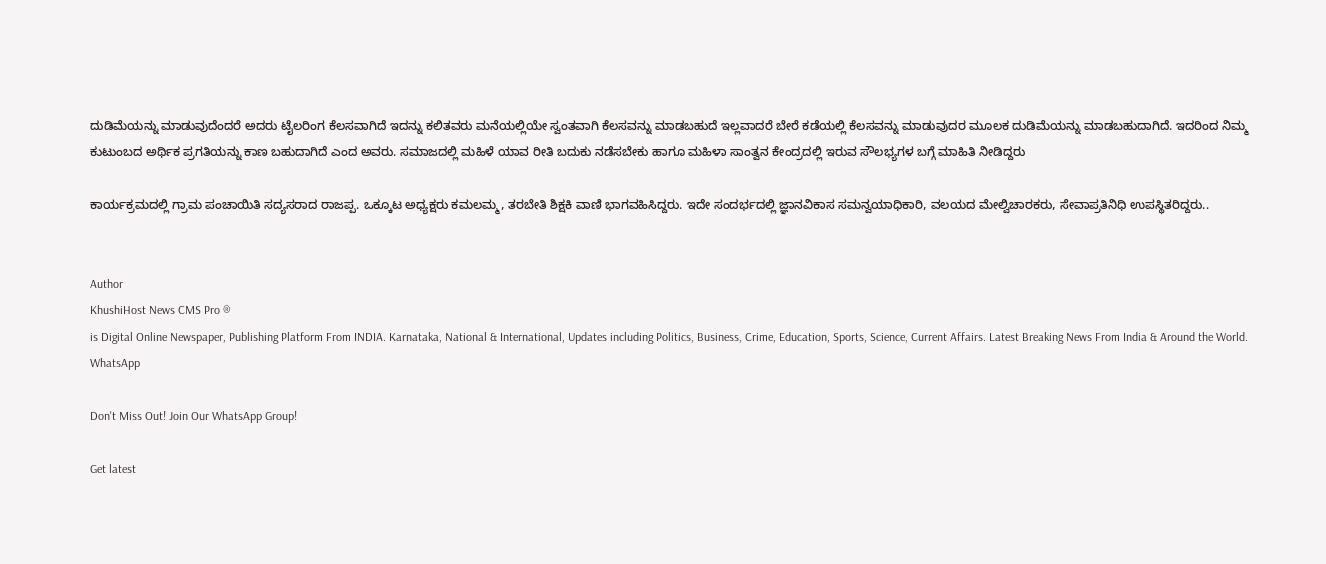ದುಡಿಮೆಯನ್ನು ಮಾಡುವುದೆಂದರೆ ಅದರು ಟೈಲರಿಂಗ ಕೆಲಸವಾಗಿದೆ ಇದನ್ನು ಕಲಿತವರು ಮನೆಯಲ್ಲಿಯೇ ಸ್ವಂತವಾಗಿ ಕೆಲಸವನ್ನು ಮಾಡಬಹುದೆ ಇಲ್ಲವಾದರೆ ಬೇರೆ ಕಡೆಯಲ್ಲಿ ಕೆಲಸವನ್ನು ಮಾಡುವುದರ ಮೂಲಕ ದುಡಿಮೆಯನ್ನು ಮಾಡಬಹುದಾಗಿದೆ. ಇದರಿಂದ ನಿಮ್ಮ ಕುಟುಂಬದ ಅರ್ಥಿಕ ಪ್ರಗತಿಯನ್ನು ಕಾಣ ಬಹುದಾಗಿದೆ ಎಂದ ಅವರು. ಸಮಾಜದಲ್ಲಿ ಮಹಿಳೆ ಯಾವ ರೀತಿ ಬದುಕು ನಡೆಸಬೇಕು ಹಾಗೂ ಮಹಿಳಾ ಸಾಂತ್ವನ ಕೇಂದ್ರದಲ್ಲಿ ಇರುವ ಸೌಲಭ್ಯಗಳ ಬಗ್ಗೆ ಮಾಹಿತಿ ನೀಡಿದ್ದರು

ಕಾರ್ಯಕ್ರಮದಲ್ಲಿ ಗ್ರಾಮ ಪಂಚಾಯಿತಿ ಸದ್ಯಸರಾದ ರಾಜಪ್ಪ. ಒಕ್ಕೂಟ ಅಧ್ಯಕ್ಷರು ಕಮಲಮ್ಮ, ತರಬೇತಿ ಶಿಕ್ಷಕಿ ವಾಣಿ ಭಾಗವಹಿಸಿದ್ದರು. ಇದೇ ಸಂದರ್ಭದಲ್ಲಿ ಜ್ಞಾನವಿಕಾಸ ಸಮನ್ವಯಾಧಿಕಾರಿ, ವಲಯದ ಮೇಲ್ವಿಚಾರಕರು, ಸೇವಾಪ್ರತಿನಿಧಿ ಉಪಸ್ಥಿತರಿದ್ದರು..


Author
KhushiHost News CMS Pro ®
is Digital Online Newspaper, Publishing Platform From INDIA. Karnataka, National & International, Updates including Politics, Business, Crime, Education, Sports, Science, Current Affairs. Latest Breaking News From India & Around the World.
WhatsApp

Don't Miss Out! Join Our WhatsApp Group!

Get latest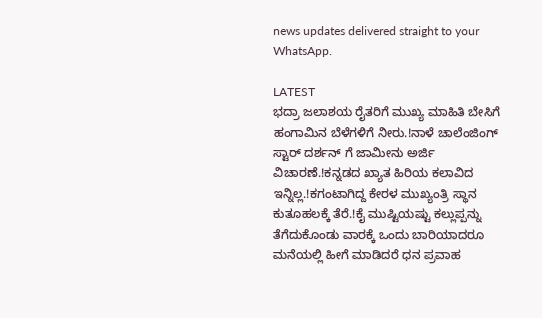news updates delivered straight to your WhatsApp.

LATEST
ಭದ್ರಾ ಜಲಾಶಯ ರೈತರಿಗೆ ಮುಖ್ಯ ಮಾಹಿತಿ ಬೇಸಿಗೆ ಹಂಗಾಮಿನ ಬೆಳೆಗಳಿಗೆ ನೀರು.!ನಾಳೆ ಚಾಲೆಂಜಿಂಗ್ ಸ್ಟಾರ್ ದರ್ಶನ್ ಗೆ ಜಾಮೀನು ಅರ್ಜಿ ವಿಚಾರಣೆ.!ಕನ್ನಡದ ಖ್ಯಾತ ಹಿರಿಯ ಕಲಾವಿದ ಇನ್ನಿಲ್ಲ.!ಕಗಂಟಾಗಿದ್ದ ಕೇರಳ ಮುಖ್ಯಂತ್ರಿ ಸ್ಥಾನ ಕುತೂಹಲಕ್ಕೆ ತೆರೆ.!ಕೈ ಮುಷ್ಟಿಯಷ್ಟು ಕಲ್ಲುಪ್ಪನ್ನು ತೆಗೆದುಕೊಂಡು ವಾರಕ್ಕೆ ಒಂದು ಬಾರಿಯಾದರೂ ಮನೆಯಲ್ಲಿ ಹೀಗೆ ಮಾಡಿದರೆ ಧನ ಪ್ರವಾಹ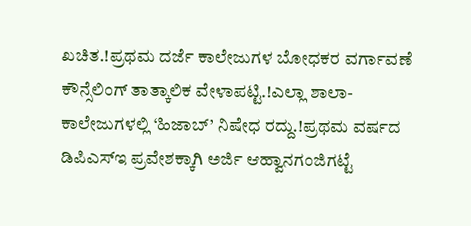ಖಚಿತ.!ಪ್ರಥಮ ದರ್ಜೆ ಕಾಲೇಜುಗಳ ಬೋಧಕರ ವರ್ಗಾವಣೆ ಕೌನ್ಸೆಲಿಂಗ್ ತಾತ್ಕಾಲಿಕ ವೇಳಾಪಟ್ಟಿ.!ಎಲ್ಲಾ ಶಾಲಾ-ಕಾಲೇಜುಗಳಲ್ಲಿ ‘ಹಿಜಾಬ್’ ನಿಷೇಧ ರದ್ದು.!ಪ್ರಥಮ ವರ್ಷದ ಡಿಪಿಎಸ್‍ಇ ಪ್ರವೇಶಕ್ಕಾಗಿ ಅರ್ಜಿ ಆಹ್ವಾನಗಂಜಿಗಟ್ಟೆ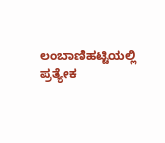ಲಂಬಾಣಿಹಟ್ಟಿಯಲ್ಲಿ ಪ್ರತ್ಯೇಕ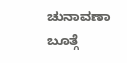ಚುನಾವಣಾ ಬೂತ್ಗೆ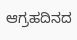ಆಗ್ರಹದಿನದ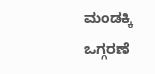ಮಂಡಕ್ಕಿ ಒಗ್ಗರಣೆ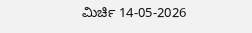ಮಿರ್ಚಿ 14-05-2026